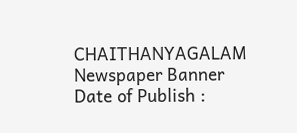CHAITHANYAGALAM
Newspaper Banner
Date of Publish :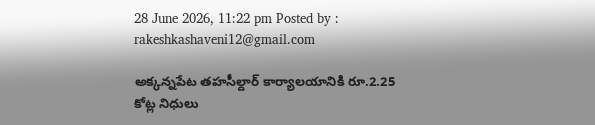28 June 2026, 11:22 pm Posted by : rakeshkashaveni12@gmail.com

అక్కన్నపేట తహసీల్దార్ కార్యాలయానికి రూ.2.25 కోట్ల నిధులు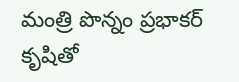మంత్రి పొన్నం ప్రభాకర్ కృషితో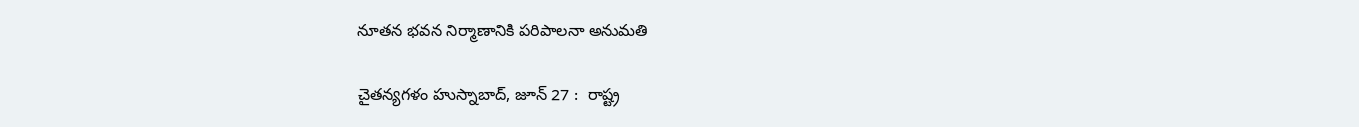నూతన భవన నిర్మాణానికి పరిపాలనా అనుమతి

చైతన్యగళం హుస్నాబాద్, జూన్ 27 :  రాష్ట్ర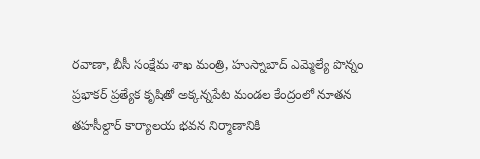రవాణా, బీసీ సంక్షేమ శాఖ మంత్రి, హుస్నాబాద్ ఎమ్మెల్యే పొన్నం ప్రభాకర్ ప్రత్యేక కృషితో అక్కన్నపేట మండల కేంద్రంలో నూతన తహసీల్దార్ కార్యాలయ భవన నిర్మాణానికి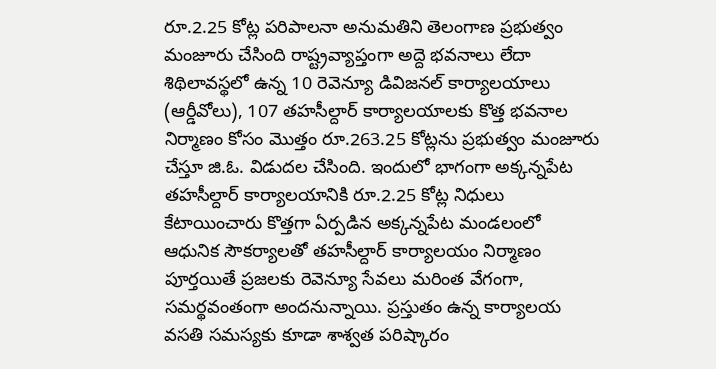రూ.2.25 కోట్ల పరిపాలనా అనుమతిని తెలంగాణ ప్రభుత్వం మంజూరు చేసింది రాష్ట్రవ్యాప్తంగా అద్దె భవనాలు లేదా శిథిలావస్థలో ఉన్న 10 రెవెన్యూ డివిజనల్ కార్యాలయాలు (ఆర్డీవోలు), 107 తహసీల్దార్ కార్యాలయాలకు కొత్త భవనాల నిర్మాణం కోసం మొత్తం రూ.263.25 కోట్లను ప్రభుత్వం మంజూరు చేస్తూ జి.ఓ. విడుదల చేసింది. ఇందులో భాగంగా అక్కన్నపేట తహసీల్దార్ కార్యాలయానికి రూ.2.25 కోట్ల నిధులు కేటాయించారు కొత్తగా ఏర్పడిన అక్కన్నపేట మండలంలో ఆధునిక సౌకర్యాలతో తహసీల్దార్ కార్యాలయం నిర్మాణం పూర్తయితే ప్రజలకు రెవెన్యూ సేవలు మరింత వేగంగా, సమర్థవంతంగా అందనున్నాయి. ప్రస్తుతం ఉన్న కార్యాలయ వసతి సమస్యకు కూడా శాశ్వత పరిష్కారం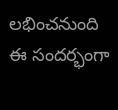లభించనుంది ఈ సందర్భంగా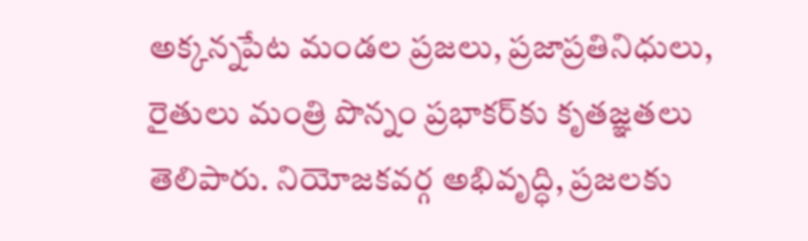అక్కన్నపేట మండల ప్రజలు, ప్రజాప్రతినిధులు, రైతులు మంత్రి పొన్నం ప్రభాకర్‌కు కృతజ్ఞతలు తెలిపారు. నియోజకవర్గ అభివృద్ధి, ప్రజలకు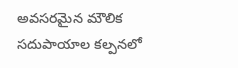అవసరమైన మౌలిక సదుపాయాల కల్పనలో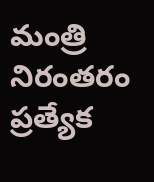మంత్రి నిరంతరం ప్రత్యేక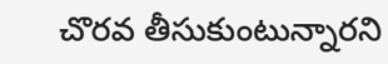చొరవ తీసుకుంటున్నారని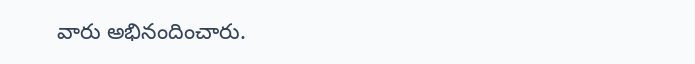వారు అభినందించారు.